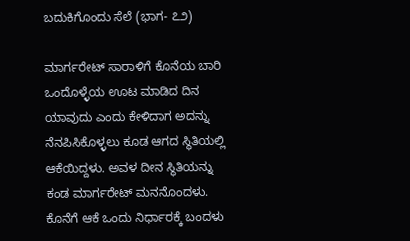ಬದುಕಿಗೊಂದು ಸೆಲೆ (ಭಾಗ- ೭೨)

ಮಾರ್ಗರೇಟ್ ಸಾರಾಳಿಗೆ ಕೊನೆಯ ಬಾರಿ ಒಂದೊಳ್ಳೆಯ ಊಟ ಮಾಡಿದ ದಿನ ಯಾವುದು ಎಂದು ಕೇಳಿದಾಗ ಅದನ್ನು ನೆನಪಿಸಿಕೊಳ್ಳಲು ಕೂಡ ಆಗದ ಸ್ಥಿತಿಯಲ್ಲಿ ಆಕೆಯಿದ್ದಳು. ಅವಳ ದೀನ ಸ್ಥಿತಿಯನ್ನು ಕಂಡ ಮಾರ್ಗರೇಟ್ ಮನನೊಂದಳು. ಕೊನೆಗೆ ಆಕೆ ಒಂದು ನಿರ್ಧಾರಕ್ಕೆ ಬಂದಳು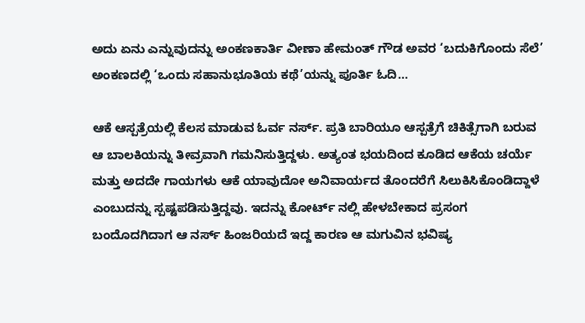ಅದು ಏನು ಎನ್ನುವುದನ್ನು ಅಂಕಣಕಾರ್ತಿ ವೀಣಾ ಹೇಮಂತ್ ಗೌಡ ಅವರ ‘ಬದುಕಿಗೊಂದು ಸೆಲೆ’ ಅಂಕಣದಲ್ಲಿ ‘ಒಂದು ಸಹಾನುಭೂತಿಯ ಕಥೆ’ಯನ್ನು ಪೂರ್ತಿ ಓದಿ…

ಆಕೆ ಆಸ್ಪತ್ರೆಯಲ್ಲಿ ಕೆಲಸ ಮಾಡುವ ಓರ್ವ ನರ್ಸ್. ಪ್ರತಿ ಬಾರಿಯೂ ಆಸ್ಪತ್ರೆಗೆ ಚಿಕಿತ್ಸೆಗಾಗಿ ಬರುವ ಆ ಬಾಲಕಿಯನ್ನು ತೀವ್ರವಾಗಿ ಗಮನಿಸುತ್ತಿದ್ದಳು. ಅತ್ಯಂತ ಭಯದಿಂದ ಕೂಡಿದ ಆಕೆಯ ಚರ್ಯೆ ಮತ್ತು ಅದದೇ ಗಾಯಗಳು ಆಕೆ ಯಾವುದೋ ಅನಿವಾರ್ಯದ ತೊಂದರೆಗೆ ಸಿಲುಕಿಸಿಕೊಂಡಿದ್ದಾಳೆ ಎಂಬುದನ್ನು ಸ್ಪಷ್ಟಪಡಿಸುತ್ತಿದ್ದವು. ಇದನ್ನು ಕೋರ್ಟ್ ನಲ್ಲಿ ಹೇಳಬೇಕಾದ ಪ್ರಸಂಗ ಬಂದೊದಗಿದಾಗ ಆ ನರ್ಸ್ ಹಿಂಜರಿಯದೆ ಇದ್ದ ಕಾರಣ ಆ ಮಗುವಿನ ಭವಿಷ್ಯ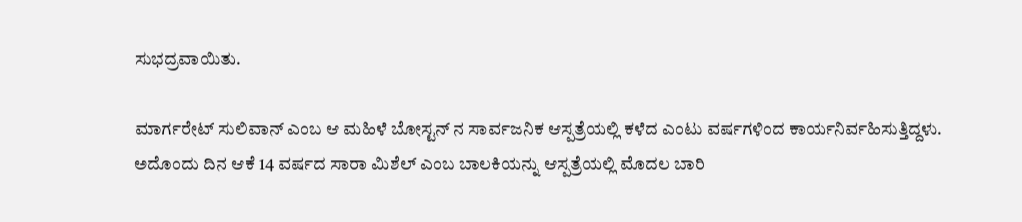ಸುಭದ್ರವಾಯಿತು.

ಮಾರ್ಗರೇಟ್ ಸುಲಿವಾನ್ ಎಂಬ ಆ ಮಹಿಳೆ ಬೋಸ್ಟನ್ ನ ಸಾರ್ವಜನಿಕ ಆಸ್ಪತ್ರೆಯಲ್ಲಿ ಕಳೆದ ಎಂಟು ವರ್ಷಗಳಿಂದ ಕಾರ್ಯನಿರ್ವಹಿಸುತ್ತಿದ್ದಳು. ಅದೊಂದು ದಿನ ಆಕೆ 14 ವರ್ಷದ ಸಾರಾ ಮಿಶೆಲ್ ಎಂಬ ಬಾಲಕಿಯನ್ನು ಆಸ್ಪತ್ರೆಯಲ್ಲಿ ಮೊದಲ ಬಾರಿ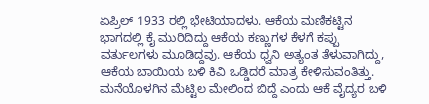ಏಪ್ರಿಲ್ 1933 ರಲ್ಲಿ ಭೇಟಿಯಾದಳು. ಆಕೆಯ ಮಣಿಕಟ್ಟಿನ ಭಾಗದಲ್ಲಿ ಕೈ ಮುರಿದಿದ್ದು ಆಕೆಯ ಕಣ್ಣುಗಳ ಕೆಳಗೆ ಕಪ್ಪು ವರ್ತುಲಗಳು ಮೂಡಿದ್ದವು. ಆಕೆಯ ಧ್ವನಿ ಅತ್ಯಂತ ತೆಳುವಾಗಿದ್ದು, ಆಕೆಯ ಬಾಯಿಯ ಬಳಿ ಕಿವಿ ಒಡ್ಡಿದರೆ ಮಾತ್ರ ಕೇಳಿಸುವಂತಿತ್ತು. ಮನೆಯೊಳಗಿನ ಮೆಟ್ಟಿಲ ಮೇಲಿಂದ ಬಿದ್ದೆ ಎಂದು ಆಕೆ ವೈದ್ಯರ ಬಳಿ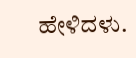ಹೇಳಿದಳು.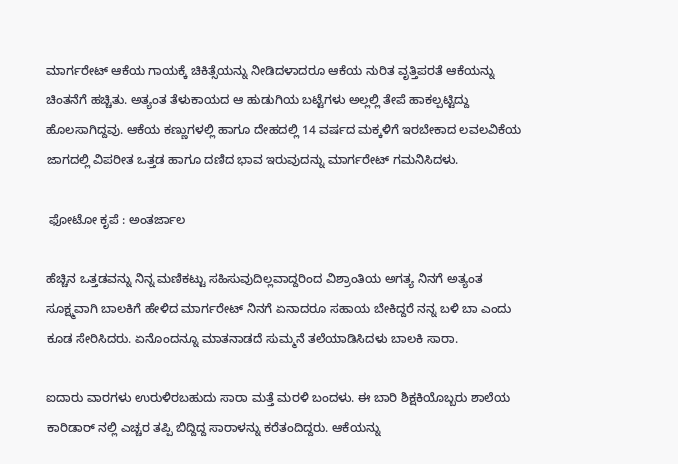ಮಾರ್ಗರೇಟ್ ಆಕೆಯ ಗಾಯಕ್ಕೆ ಚಿಕಿತ್ಸೆಯನ್ನು ನೀಡಿದಳಾದರೂ ಆಕೆಯ ನುರಿತ ವೃತ್ತಿಪರತೆ ಆಕೆಯನ್ನು ಚಿಂತನೆಗೆ ಹಚ್ಚಿತು. ಅತ್ಯಂತ ತೆಳುಕಾಯದ ಆ ಹುಡುಗಿಯ ಬಟ್ಟೆಗಳು ಅಲ್ಲಲ್ಲಿ ತೇಪೆ ಹಾಕಲ್ಪಟ್ಟಿದ್ದು ಹೊಲಸಾಗಿದ್ದವು. ಆಕೆಯ ಕಣ್ಣುಗಳಲ್ಲಿ ಹಾಗೂ ದೇಹದಲ್ಲಿ 14 ವರ್ಷದ ಮಕ್ಕಳಿಗೆ ಇರಬೇಕಾದ ಲವಲವಿಕೆಯ ಜಾಗದಲ್ಲಿ ವಿಪರೀತ ಒತ್ತಡ ಹಾಗೂ ದಣಿದ ಭಾವ ಇರುವುದನ್ನು ಮಾರ್ಗರೇಟ್ ಗಮನಿಸಿದಳು.

 ಫೋಟೋ ಕೃಪೆ : ಅಂತರ್ಜಾಲ

ಹೆಚ್ಚಿನ ಒತ್ತಡವನ್ನು ನಿನ್ನ ಮಣಿಕಟ್ಟು ಸಹಿಸುವುದಿಲ್ಲವಾದ್ದರಿಂದ ವಿಶ್ರಾಂತಿಯ ಅಗತ್ಯ ನಿನಗೆ ಅತ್ಯಂತ ಸೂಕ್ಷ್ಮವಾಗಿ ಬಾಲಕಿಗೆ ಹೇಳಿದ ಮಾರ್ಗರೇಟ್ ನಿನಗೆ ಏನಾದರೂ ಸಹಾಯ ಬೇಕಿದ್ದರೆ ನನ್ನ ಬಳಿ ಬಾ ಎಂದು ಕೂಡ ಸೇರಿಸಿದರು. ಏನೊಂದನ್ನೂ ಮಾತನಾಡದೆ ಸುಮ್ಮನೆ ತಲೆಯಾಡಿಸಿದಳು ಬಾಲಕಿ ಸಾರಾ.

ಐದಾರು ವಾರಗಳು ಉರುಳಿರಬಹುದು ಸಾರಾ ಮತ್ತೆ ಮರಳಿ ಬಂದಳು. ಈ ಬಾರಿ ಶಿಕ್ಷಕಿಯೊಬ್ಬರು ಶಾಲೆಯ ಕಾರಿಡಾರ್ ನಲ್ಲಿ ಎಚ್ಚರ ತಪ್ಪಿ ಬಿದ್ದಿದ್ದ ಸಾರಾಳನ್ನು ಕರೆತಂದಿದ್ದರು. ಆಕೆಯನ್ನು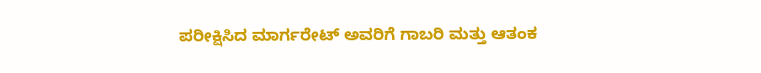ಪರೀಕ್ಷಿಸಿದ ಮಾರ್ಗರೇಟ್ ಅವರಿಗೆ ಗಾಬರಿ ಮತ್ತು ಆತಂಕ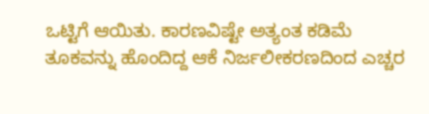ಒಟ್ಟಿಗೆ ಆಯಿತು. ಕಾರಣವಿಷ್ಟೇ ಅತ್ಯಂತ ಕಡಿಮೆ ತೂಕವನ್ನು ಹೊಂದಿದ್ದ ಆಕೆ ನಿರ್ಜಲೀಕರಣದಿಂದ ಎಚ್ಚರ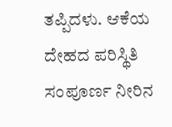ತಪ್ಪಿದಳು. ಆಕೆಯ ದೇಹದ ಪರಿಸ್ಥಿತಿ ಸಂಪೂರ್ಣ ನೀರಿನ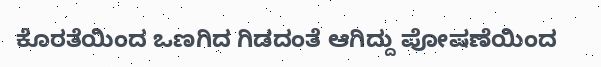ಕೊರತೆಯಿಂದ ಒಣಗಿದ ಗಿಡದಂತೆ ಆಗಿದ್ದು ಪೋಷಣೆಯಿಂದ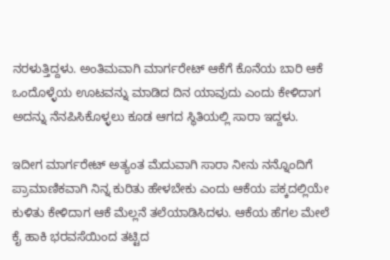ನರಳುತ್ತಿದ್ದಳು. ಅಂತಿಮವಾಗಿ ಮಾರ್ಗರೇಟ್ ಆಕೆಗೆ ಕೊನೆಯ ಬಾರಿ ಆಕೆ ಒಂದೊಳ್ಳೆಯ ಊಟವನ್ನು ಮಾಡಿದ ದಿನ ಯಾವುದು ಎಂದು ಕೇಳಿದಾಗ ಅದನ್ನು ನೆನಪಿಸಿಕೊಳ್ಳಲು ಕೂಡ ಆಗದ ಸ್ಥಿತಿಯಲ್ಲಿ ಸಾರಾ ಇದ್ದಳು.

ಇದೀಗ ಮಾರ್ಗರೇಟ್ ಅತ್ಯಂತ ಮೆದುವಾಗಿ ಸಾರಾ ನೀನು ನನ್ನೊಂದಿಗೆ ಪ್ರಾಮಾಣಿಕವಾಗಿ ನಿನ್ನ ಕುರಿತು ಹೇಳಬೇಕು ಎಂದು ಆಕೆಯ ಪಕ್ಕದಲ್ಲಿಯೇ ಕುಳಿತು ಕೇಳಿದಾಗ ಆಕೆ ಮೆಲ್ಲನೆ ತಲೆಯಾಡಿಸಿದಳು. ಆಕೆಯ ಹೆಗಲ ಮೇಲೆ ಕೈ ಹಾಕಿ ಭರವಸೆಯಿಂದ ತಟ್ಟಿದ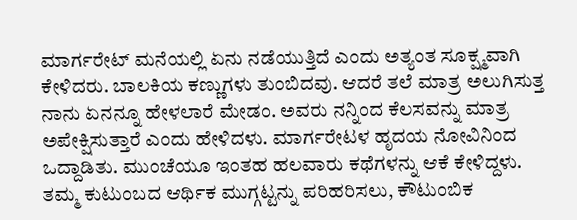ಮಾರ್ಗರೇಟ್ ಮನೆಯಲ್ಲಿ ಏನು ನಡೆಯುತ್ತಿದೆ ಎಂದು ಅತ್ಯಂತ ಸೂಕ್ಷ್ಮವಾಗಿ ಕೇಳಿದರು. ಬಾಲಕಿಯ ಕಣ್ಣುಗಳು ತುಂಬಿದವು. ಆದರೆ ತಲೆ ಮಾತ್ರ ಅಲುಗಿಸುತ್ತ ನಾನು ಏನನ್ನೂ ಹೇಳಲಾರೆ ಮೇಡಂ. ಅವರು ನನ್ನಿಂದ ಕೆಲಸವನ್ನು ಮಾತ್ರ ಅಪೇಕ್ಷಿಸುತ್ತಾರೆ ಎಂದು ಹೇಳಿದಳು. ಮಾರ್ಗರೇಟಳ ಹೃದಯ ನೋವಿನಿಂದ ಒದ್ದಾಡಿತು. ಮುಂಚೆಯೂ ಇಂತಹ ಹಲವಾರು ಕಥೆಗಳನ್ನು ಆಕೆ ಕೇಳಿದ್ದಳು. ತಮ್ಮ ಕುಟುಂಬದ ಆರ್ಥಿಕ ಮುಗ್ಗಟ್ಟನ್ನು ಪರಿಹರಿಸಲು, ಕೌಟುಂಬಿಕ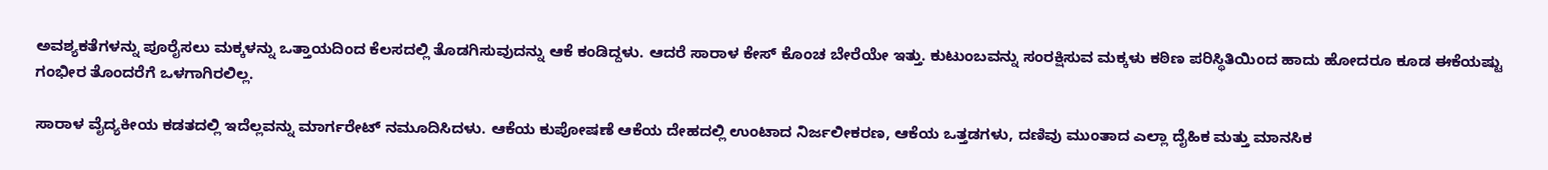ಅವಶ್ಯಕತೆಗಳನ್ನು ಪೂರೈಸಲು ಮಕ್ಕಳನ್ನು ಒತ್ತಾಯದಿಂದ ಕೆಲಸದಲ್ಲಿ ತೊಡಗಿಸುವುದನ್ನು ಆಕೆ ಕಂಡಿದ್ದಳು. ಆದರೆ ಸಾರಾಳ ಕೇಸ್ ಕೊಂಚ ಬೇರೆಯೇ ಇತ್ತು. ಕುಟುಂಬವನ್ನು ಸಂರಕ್ಷಿಸುವ ಮಕ್ಕಳು ಕಠಿಣ ಪರಿಸ್ಥಿತಿಯಿಂದ ಹಾದು ಹೋದರೂ ಕೂಡ ಈಕೆಯಷ್ಟು ಗಂಭೀರ ತೊಂದರೆಗೆ ಒಳಗಾಗಿರಲಿಲ್ಲ.

ಸಾರಾಳ ವೈದ್ಯಕೀಯ ಕಡತದಲ್ಲಿ ಇದೆಲ್ಲವನ್ನು ಮಾರ್ಗರೇಟ್ ನಮೂದಿಸಿದಳು. ಆಕೆಯ ಕುಪೋಷಣೆ ಆಕೆಯ ದೇಹದಲ್ಲಿ ಉಂಟಾದ ನಿರ್ಜಲೀಕರಣ, ಆಕೆಯ ಒತ್ತಡಗಳು, ದಣಿವು ಮುಂತಾದ ಎಲ್ಲಾ ದೈಹಿಕ ಮತ್ತು ಮಾನಸಿಕ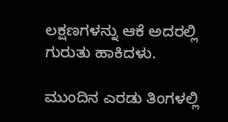ಲಕ್ಷಣಗಳನ್ನು ಆಕೆ ಅದರಲ್ಲಿ ಗುರುತು ಹಾಕಿದಳು.

ಮುಂದಿನ ಎರಡು ತಿಂಗಳಲ್ಲಿ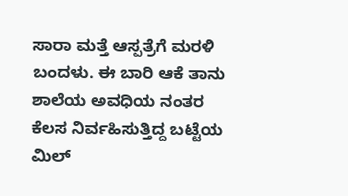ಸಾರಾ ಮತ್ತೆ ಆಸ್ಪತ್ರೆಗೆ ಮರಳಿ ಬಂದಳು. ಈ ಬಾರಿ ಆಕೆ ತಾನು ಶಾಲೆಯ ಅವಧಿಯ ನಂತರ ಕೆಲಸ ನಿರ್ವಹಿಸುತ್ತಿದ್ದ ಬಟ್ಟೆಯ ಮಿಲ್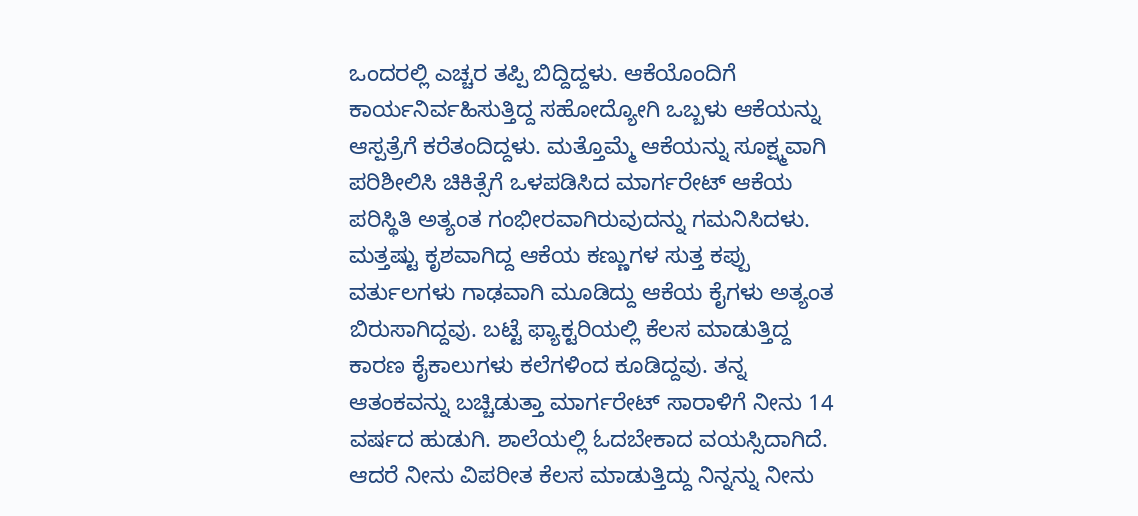ಒಂದರಲ್ಲಿ ಎಚ್ಚರ ತಪ್ಪಿ ಬಿದ್ದಿದ್ದಳು. ಆಕೆಯೊಂದಿಗೆ ಕಾರ್ಯನಿರ್ವಹಿಸುತ್ತಿದ್ದ ಸಹೋದ್ಯೋಗಿ ಒಬ್ಬಳು ಆಕೆಯನ್ನು ಆಸ್ಪತ್ರೆಗೆ ಕರೆತಂದಿದ್ದಳು. ಮತ್ತೊಮ್ಮೆ ಆಕೆಯನ್ನು ಸೂಕ್ಷ್ಮವಾಗಿ ಪರಿಶೀಲಿಸಿ ಚಿಕಿತ್ಸೆಗೆ ಒಳಪಡಿಸಿದ ಮಾರ್ಗರೇಟ್ ಆಕೆಯ ಪರಿಸ್ಥಿತಿ ಅತ್ಯಂತ ಗಂಭೀರವಾಗಿರುವುದನ್ನು ಗಮನಿಸಿದಳು. ಮತ್ತಷ್ಟು ಕೃಶವಾಗಿದ್ದ ಆಕೆಯ ಕಣ್ಣುಗಳ ಸುತ್ತ ಕಪ್ಪು ವರ್ತುಲಗಳು ಗಾಢವಾಗಿ ಮೂಡಿದ್ದು ಆಕೆಯ ಕೈಗಳು ಅತ್ಯಂತ ಬಿರುಸಾಗಿದ್ದವು. ಬಟ್ಟೆ ಫ್ಯಾಕ್ಟರಿಯಲ್ಲಿ ಕೆಲಸ ಮಾಡುತ್ತಿದ್ದ ಕಾರಣ ಕೈಕಾಲುಗಳು ಕಲೆಗಳಿಂದ ಕೂಡಿದ್ದವು. ತನ್ನ ಆತಂಕವನ್ನು ಬಚ್ಚಿಡುತ್ತಾ ಮಾರ್ಗರೇಟ್ ಸಾರಾಳಿಗೆ ನೀನು 14 ವರ್ಷದ ಹುಡುಗಿ. ಶಾಲೆಯಲ್ಲಿ ಓದಬೇಕಾದ ವಯಸ್ಸಿದಾಗಿದೆ. ಆದರೆ ನೀನು ವಿಪರೀತ ಕೆಲಸ ಮಾಡುತ್ತಿದ್ದು ನಿನ್ನನ್ನು ನೀನು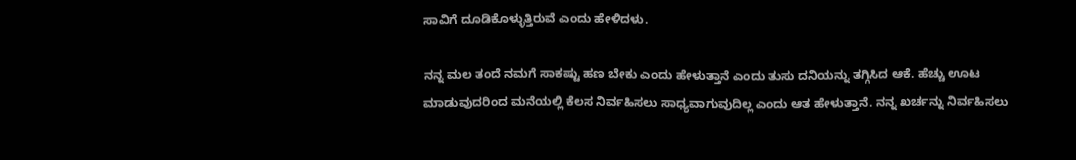ಸಾವಿಗೆ ದೂಡಿಕೊಳ್ಳುತ್ತಿರುವೆ ಎಂದು ಹೇಳಿದಳು.

ನನ್ನ ಮಲ ತಂದೆ ನಮಗೆ ಸಾಕಷ್ಟು ಹಣ ಬೇಕು ಎಂದು ಹೇಳುತ್ತಾನೆ ಎಂದು ತುಸು ದನಿಯನ್ನು ತಗ್ಗಿಸಿದ ಆಕೆ. ಹೆಚ್ಚು ಊಟ ಮಾಡುವುದರಿಂದ ಮನೆಯಲ್ಲಿ ಕೆಲಸ ನಿರ್ವಹಿಸಲು ಸಾಧ್ಯವಾಗುವುದಿಲ್ಲ ಎಂದು ಆತ ಹೇಳುತ್ತಾನೆ. ನನ್ನ ಖರ್ಚನ್ನು ನಿರ್ವಹಿಸಲು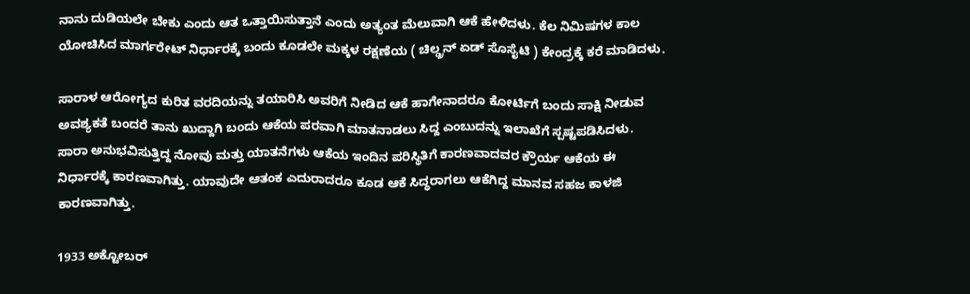ನಾನು ದುಡಿಯಲೇ ಬೇಕು ಎಂದು ಆತ ಒತ್ತಾಯಿಸುತ್ತಾನೆ ಎಂದು ಅತ್ಯಂತ ಮೆಲುವಾಗಿ ಆಕೆ ಹೇಳಿದಳು. ಕೆಲ ನಿಮಿಷಗಳ ಕಾಲ ಯೋಚಿಸಿದ ಮಾರ್ಗರೇಟ್ ನಿರ್ಧಾರಕ್ಕೆ ಬಂದು ಕೂಡಲೇ ಮಕ್ಕಳ ರಕ್ಷಣೆಯ ( ಚಿಲ್ಡ್ರನ್ ಏಡ್ ಸೊಸೈಟಿ ) ಕೇಂದ್ರಕ್ಕೆ ಕರೆ ಮಾಡಿದಳು.

ಸಾರಾಳ ಆರೋಗ್ಯದ ಕುರಿತ ವರದಿಯನ್ನು ತಯಾರಿಸಿ ಅವರಿಗೆ ನೀಡಿದ ಆಕೆ ಹಾಗೇನಾದರೂ ಕೋರ್ಟಿಗೆ ಬಂದು ಸಾಕ್ಷಿ ನೀಡುವ ಅವಶ್ಯಕತೆ ಬಂದರೆ ತಾನು ಖುದ್ದಾಗಿ ಬಂದು ಆಕೆಯ ಪರವಾಗಿ ಮಾತನಾಡಲು ಸಿದ್ದ ಎಂಬುದನ್ನು ಇಲಾಖೆಗೆ ಸ್ಪಷ್ಟಪಡಿಸಿದಳು. ಸಾರಾ ಅನುಭವಿಸುತ್ತಿದ್ದ ನೋವು ಮತ್ತು ಯಾತನೆಗಳು ಆಕೆಯ ಇಂದಿನ ಪರಿಸ್ಥಿತಿಗೆ ಕಾರಣವಾದವರ ಕ್ರೌರ್ಯ ಆಕೆಯ ಈ ನಿರ್ಧಾರಕ್ಕೆ ಕಾರಣವಾಗಿತ್ತು. ಯಾವುದೇ ಆತಂಕ ಎದುರಾದರೂ ಕೂಡ ಆಕೆ ಸಿದ್ಧರಾಗಲು ಆಕೆಗಿದ್ದ ಮಾನವ ಸಹಜ ಕಾಳಜಿ ಕಾರಣವಾಗಿತ್ತು.

1933 ಅಕ್ಟೋಬರ್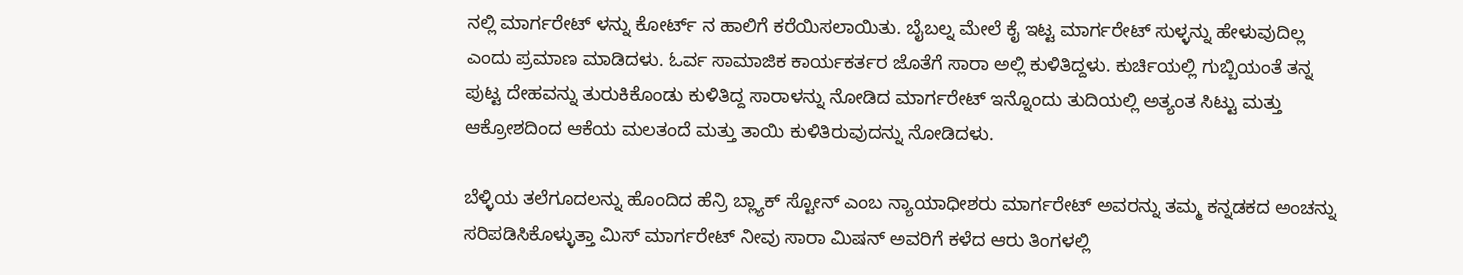ನಲ್ಲಿ ಮಾರ್ಗರೇಟ್ ಳನ್ನು ಕೋರ್ಟ್ ನ ಹಾಲಿಗೆ ಕರೆಯಿಸಲಾಯಿತು. ಬೈಬಲ್ನ ಮೇಲೆ ಕೈ ಇಟ್ಟ ಮಾರ್ಗರೇಟ್ ಸುಳ್ಳನ್ನು ಹೇಳುವುದಿಲ್ಲ ಎಂದು ಪ್ರಮಾಣ ಮಾಡಿದಳು. ಓರ್ವ ಸಾಮಾಜಿಕ ಕಾರ್ಯಕರ್ತರ ಜೊತೆಗೆ ಸಾರಾ ಅಲ್ಲಿ ಕುಳಿತಿದ್ದಳು. ಕುರ್ಚಿಯಲ್ಲಿ ಗುಬ್ಬಿಯಂತೆ ತನ್ನ ಪುಟ್ಟ ದೇಹವನ್ನು ತುರುಕಿಕೊಂಡು ಕುಳಿತಿದ್ದ ಸಾರಾಳನ್ನು ನೋಡಿದ ಮಾರ್ಗರೇಟ್ ಇನ್ನೊಂದು ತುದಿಯಲ್ಲಿ ಅತ್ಯಂತ ಸಿಟ್ಟು ಮತ್ತು ಆಕ್ರೋಶದಿಂದ ಆಕೆಯ ಮಲತಂದೆ ಮತ್ತು ತಾಯಿ ಕುಳಿತಿರುವುದನ್ನು ನೋಡಿದಳು.

ಬೆಳ್ಳಿಯ ತಲೆಗೂದಲನ್ನು ಹೊಂದಿದ ಹೆನ್ರಿ ಬ್ಲ್ಯಾಕ್ ಸ್ಟೋನ್ ಎಂಬ ನ್ಯಾಯಾಧೀಶರು ಮಾರ್ಗರೇಟ್ ಅವರನ್ನು ತಮ್ಮ ಕನ್ನಡಕದ ಅಂಚನ್ನು ಸರಿಪಡಿಸಿಕೊಳ್ಳುತ್ತಾ ಮಿಸ್ ಮಾರ್ಗರೇಟ್ ನೀವು ಸಾರಾ ಮಿಷನ್ ಅವರಿಗೆ ಕಳೆದ ಆರು ತಿಂಗಳಲ್ಲಿ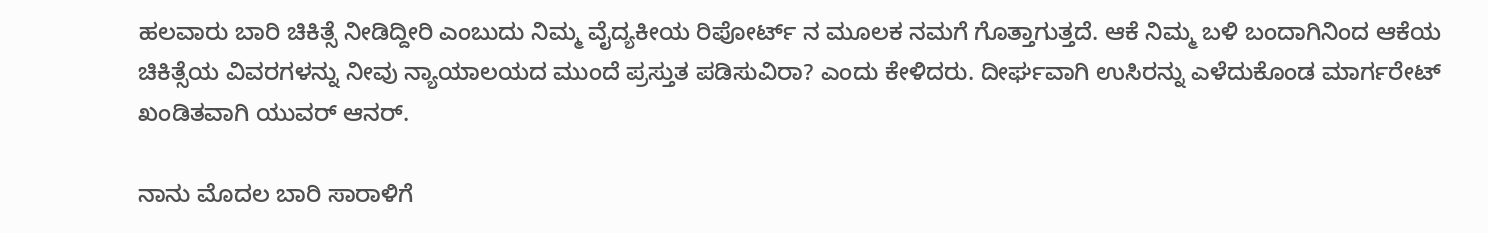ಹಲವಾರು ಬಾರಿ ಚಿಕಿತ್ಸೆ ನೀಡಿದ್ದೀರಿ ಎಂಬುದು ನಿಮ್ಮ ವೈದ್ಯಕೀಯ ರಿಪೋರ್ಟ್ ನ ಮೂಲಕ ನಮಗೆ ಗೊತ್ತಾಗುತ್ತದೆ. ಆಕೆ ನಿಮ್ಮ ಬಳಿ ಬಂದಾಗಿನಿಂದ ಆಕೆಯ ಚಿಕಿತ್ಸೆಯ ವಿವರಗಳನ್ನು ನೀವು ನ್ಯಾಯಾಲಯದ ಮುಂದೆ ಪ್ರಸ್ತುತ ಪಡಿಸುವಿರಾ? ಎಂದು ಕೇಳಿದರು. ದೀರ್ಘವಾಗಿ ಉಸಿರನ್ನು ಎಳೆದುಕೊಂಡ ಮಾರ್ಗರೇಟ್ ಖಂಡಿತವಾಗಿ ಯುವರ್ ಆನರ್.

ನಾನು ಮೊದಲ ಬಾರಿ ಸಾರಾಳಿಗೆ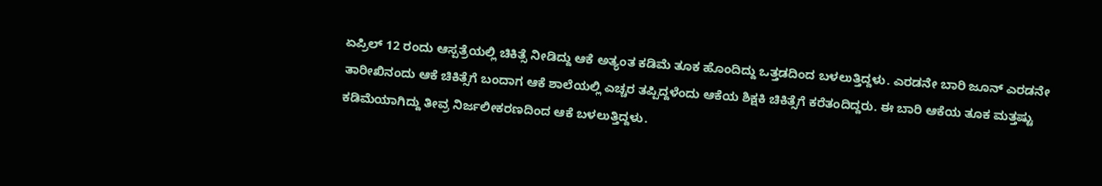ಏಪ್ರಿಲ್ 12 ರಂದು ಆಸ್ಪತ್ರೆಯಲ್ಲಿ ಚಿಕಿತ್ಸೆ ನೀಡಿದ್ದು ಆಕೆ ಅತ್ಯಂತ ಕಡಿಮೆ ತೂಕ ಹೊಂದಿದ್ದು ಒತ್ತಡದಿಂದ ಬಳಲುತ್ತಿದ್ದಳು. ಎರಡನೇ ಬಾರಿ ಜೂನ್ ಎರಡನೇ ತಾರೀಖಿನಂದು ಆಕೆ ಚಿಕಿತ್ಸೆಗೆ ಬಂದಾಗ ಆಕೆ ಶಾಲೆಯಲ್ಲಿ ಎಚ್ಚರ ತಪ್ಪಿದ್ದಳೆಂದು ಆಕೆಯ ಶಿಕ್ಷಕಿ ಚಿಕಿತ್ಸೆಗೆ ಕರೆತಂದಿದ್ದರು. ಈ ಬಾರಿ ಆಕೆಯ ತೂಕ ಮತ್ತಷ್ಟು ಕಡಿಮೆಯಾಗಿದ್ದು ತೀವ್ರ ನಿರ್ಜಲೀಕರಣದಿಂದ ಆಕೆ ಬಳಲುತ್ತಿದ್ದಳು.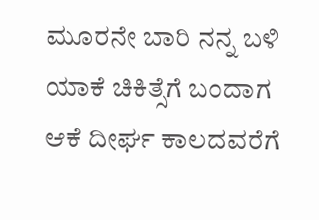ಮೂರನೇ ಬಾರಿ ನನ್ನ ಬಳಿ ಯಾಕೆ ಚಿಕಿತ್ಸೆಗೆ ಬಂದಾಗ ಆಕೆ ದೀರ್ಘ ಕಾಲದವರೆಗೆ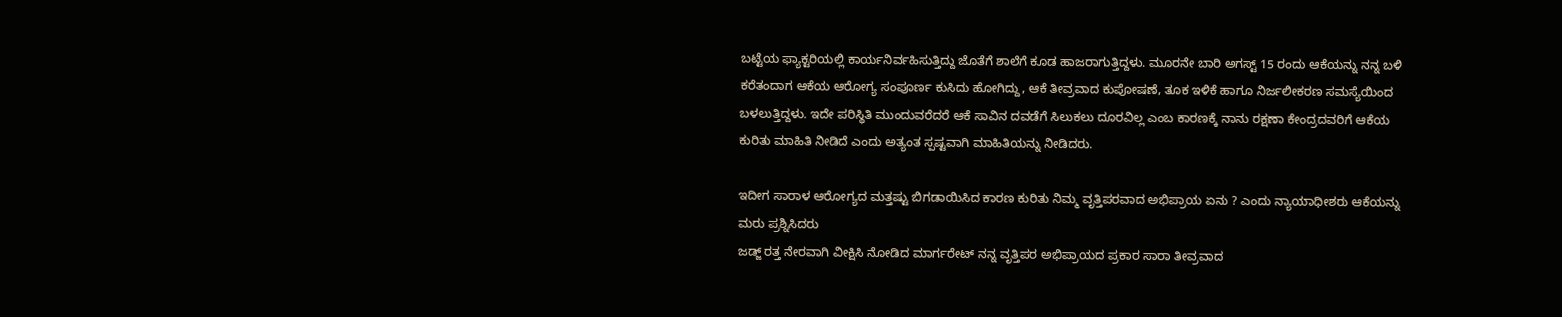ಬಟ್ಟೆಯ ಫ್ಯಾಕ್ಟರಿಯಲ್ಲಿ ಕಾರ್ಯನಿರ್ವಹಿಸುತ್ತಿದ್ದು ಜೊತೆಗೆ ಶಾಲೆಗೆ ಕೂಡ ಹಾಜರಾಗುತ್ತಿದ್ದಳು. ಮೂರನೇ ಬಾರಿ ಅಗಸ್ಟ್ 15 ರಂದು ಆಕೆಯನ್ನು ನನ್ನ ಬಳಿ ಕರೆತಂದಾಗ ಆಕೆಯ ಆರೋಗ್ಯ ಸಂಪೂರ್ಣ ಕುಸಿದು ಹೋಗಿದ್ದು, ಆಕೆ ತೀವ್ರವಾದ ಕುಪೋಷಣೆ, ತೂಕ ಇಳಿಕೆ ಹಾಗೂ ನಿರ್ಜಲೀಕರಣ ಸಮಸ್ಯೆಯಿಂದ ಬಳಲುತ್ತಿದ್ದಳು. ಇದೇ ಪರಿಸ್ಥಿತಿ ಮುಂದುವರೆದರೆ ಆಕೆ ಸಾವಿನ ದವಡೆಗೆ ಸಿಲುಕಲು ದೂರವಿಲ್ಲ ಎಂಬ ಕಾರಣಕ್ಕೆ ನಾನು ರಕ್ಷಣಾ ಕೇಂದ್ರದವರಿಗೆ ಆಕೆಯ ಕುರಿತು ಮಾಹಿತಿ ನೀಡಿದೆ ಎಂದು ಅತ್ಯಂತ ಸ್ಪಷ್ಟವಾಗಿ ಮಾಹಿತಿಯನ್ನು ನೀಡಿದರು.

ಇದೀಗ ಸಾರಾಳ ಆರೋಗ್ಯದ ಮತ್ತಷ್ಟು ಬಿಗಡಾಯಿಸಿದ ಕಾರಣ ಕುರಿತು ನಿಮ್ಮ ವೃತ್ತಿಪರವಾದ ಅಭಿಪ್ರಾಯ ಏನು ? ಎಂದು ನ್ಯಾಯಾಧೀಶರು ಆಕೆಯನ್ನು ಮರು ಪ್ರಶ್ನಿಸಿದರು
ಜಡ್ಜ್ ರತ್ತ ನೇರವಾಗಿ ವೀಕ್ಷಿಸಿ ನೋಡಿದ ಮಾರ್ಗರೇಟ್ ನನ್ನ ವೃತ್ತಿಪರ ಅಭಿಪ್ರಾಯದ ಪ್ರಕಾರ ಸಾರಾ ತೀವ್ರವಾದ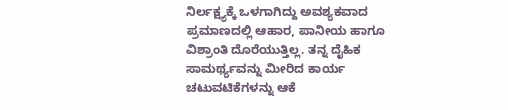ನಿರ್ಲಕ್ಷ್ಯಕ್ಕೆ ಒಳಗಾಗಿದ್ದು ಅವಶ್ಯಕವಾದ ಪ್ರಮಾಣದಲ್ಲಿ ಆಹಾರ, ಪಾನೀಯ ಹಾಗೂ ವಿಶ್ರಾಂತಿ ದೊರೆಯುತ್ತಿಲ್ಲ. ತನ್ನ ದೈಹಿಕ ಸಾಮರ್ಥ್ಯವನ್ನು ಮೀರಿದ ಕಾರ್ಯ ಚಟುವಟಿಕೆಗಳನ್ನು ಆಕೆ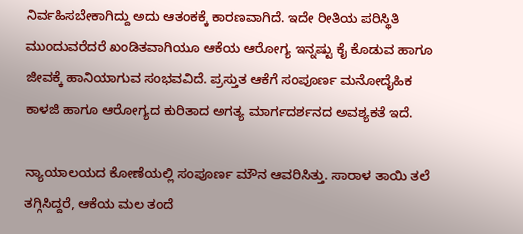ನಿರ್ವಹಿಸಬೇಕಾಗಿದ್ದು ಅದು ಆತಂಕಕ್ಕೆ ಕಾರಣವಾಗಿದೆ. ಇದೇ ರೀತಿಯ ಪರಿಸ್ಥಿತಿ ಮುಂದುವರೆದರೆ ಖಂಡಿತವಾಗಿಯೂ ಆಕೆಯ ಆರೋಗ್ಯ ಇನ್ನಷ್ಟು ಕೈ ಕೊಡುವ ಹಾಗೂ ಜೀವಕ್ಕೆ ಹಾನಿಯಾಗುವ ಸಂಭವವಿದೆ. ಪ್ರಸ್ತುತ ಆಕೆಗೆ ಸಂಪೂರ್ಣ ಮನೋದೈಹಿಕ ಕಾಳಜಿ ಹಾಗೂ ಆರೋಗ್ಯದ ಕುರಿತಾದ ಅಗತ್ಯ ಮಾರ್ಗದರ್ಶನದ ಅವಶ್ಯಕತೆ ಇದೆ.

ನ್ಯಾಯಾಲಯದ ಕೋಣೆಯಲ್ಲಿ ಸಂಪೂರ್ಣ ಮೌನ ಆವರಿಸಿತ್ತು. ಸಾರಾಳ ತಾಯಿ ತಲೆ ತಗ್ಗಿಸಿದ್ದರೆ, ಆಕೆಯ ಮಲ ತಂದೆ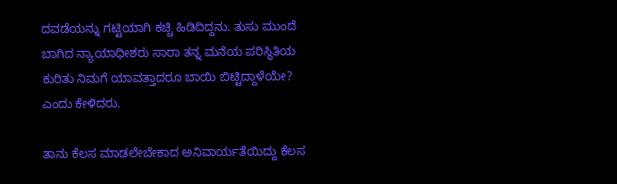ದವಡೆಯನ್ನು ಗಟ್ಟಿಯಾಗಿ ಕಚ್ಚಿ ಹಿಡಿದಿದ್ದನು. ತುಸು ಮುಂದೆ ಬಾಗಿದ ನ್ಯಾಯಾಧೀಶರು ಸಾರಾ ತನ್ನ ಮನೆಯ ಪರಿಸ್ಥಿತಿಯ ಕುರಿತು ನಿಮಗೆ ಯಾವತ್ತಾದರೂ ಬಾಯಿ ಬಿಟ್ಟಿದ್ದಾಳೆಯೇ? ಎಂದು ಕೇಳಿದರು.

ತಾನು ಕೆಲಸ ಮಾಡಲೇಬೇಕಾದ ಅನಿವಾರ್ಯತೆಯಿದ್ದು ಕೆಲಸ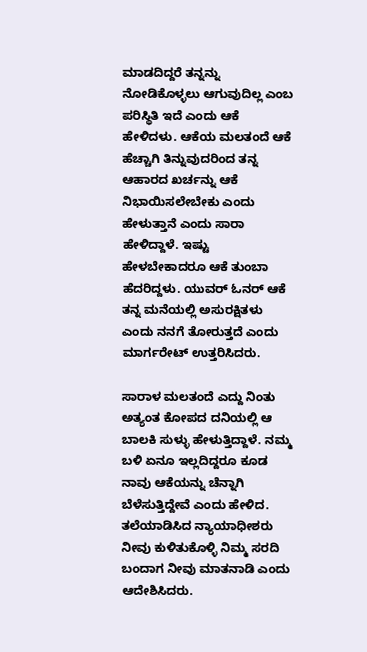ಮಾಡದಿದ್ದರೆ ತನ್ನನ್ನು ನೋಡಿಕೊಳ್ಳಲು ಆಗುವುದಿಲ್ಲ ಎಂಬ ಪರಿಸ್ಥಿತಿ ಇದೆ ಎಂದು ಆಕೆ ಹೇಳಿದಳು. ಆಕೆಯ ಮಲತಂದೆ ಆಕೆ ಹೆಚ್ಚಾಗಿ ತಿನ್ನುವುದರಿಂದ ತನ್ನ ಆಹಾರದ ಖರ್ಚನ್ನು ಆಕೆ ನಿಭಾಯಿಸಲೇಬೇಕು ಎಂದು ಹೇಳುತ್ತಾನೆ ಎಂದು ಸಾರಾ ಹೇಳಿದ್ದಾಳೆ. ಇಷ್ಟು ಹೇಳಬೇಕಾದರೂ ಆಕೆ ತುಂಬಾ ಹೆದರಿದ್ದಳು. ಯುವರ್ ಓನರ್ ಆಕೆ ತನ್ನ ಮನೆಯಲ್ಲಿ ಅಸುರಕ್ಷಿತಳು ಎಂದು ನನಗೆ ತೋರುತ್ತದೆ ಎಂದು ಮಾರ್ಗರೇಟ್ ಉತ್ತರಿಸಿದರು.

ಸಾರಾಳ ಮಲತಂದೆ ಎದ್ದು ನಿಂತು ಅತ್ಯಂತ ಕೋಪದ ದನಿಯಲ್ಲಿ ಆ ಬಾಲಕಿ ಸುಳ್ಳು ಹೇಳುತ್ತಿದ್ದಾಳೆ. ನಮ್ಮ ಬಳಿ ಏನೂ ಇಲ್ಲದಿದ್ದರೂ ಕೂಡ ನಾವು ಆಕೆಯನ್ನು ಚೆನ್ನಾಗಿ ಬೆಳೆಸುತ್ತಿದ್ದೇವೆ ಎಂದು ಹೇಳಿದ. ತಲೆಯಾಡಿಸಿದ ನ್ಯಾಯಾಧೀಶರು ನೀವು ಕುಳಿತುಕೊಳ್ಳಿ ನಿಮ್ಮ ಸರದಿ ಬಂದಾಗ ನೀವು ಮಾತನಾಡಿ ಎಂದು ಆದೇಶಿಸಿದರು.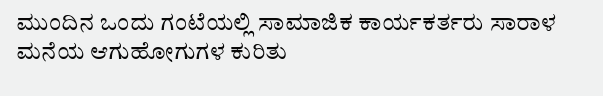ಮುಂದಿನ ಒಂದು ಗಂಟೆಯಲ್ಲಿ ಸಾಮಾಜಿಕ ಕಾರ್ಯಕರ್ತರು ಸಾರಾಳ ಮನೆಯ ಆಗುಹೋಗುಗಳ ಕುರಿತು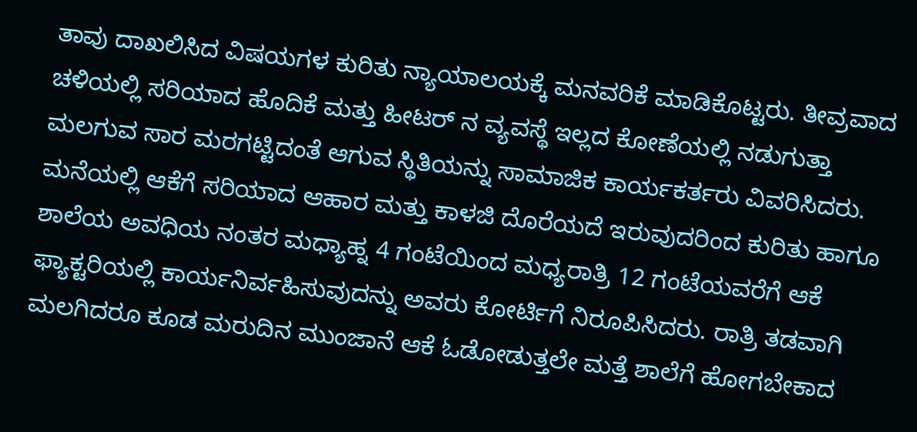ತಾವು ದಾಖಲಿಸಿದ ವಿಷಯಗಳ ಕುರಿತು ನ್ಯಾಯಾಲಯಕ್ಕೆ ಮನವರಿಕೆ ಮಾಡಿಕೊಟ್ಟರು. ತೀವ್ರವಾದ ಚಳಿಯಲ್ಲಿ ಸರಿಯಾದ ಹೊದಿಕೆ ಮತ್ತು ಹೀಟರ್ ನ ವ್ಯವಸ್ಥೆ ಇಲ್ಲದ ಕೋಣೆಯಲ್ಲಿ ನಡುಗುತ್ತಾ ಮಲಗುವ ಸಾರ ಮರಗಟ್ಟಿದಂತೆ ಆಗುವ ಸ್ಥಿತಿಯನ್ನು ಸಾಮಾಜಿಕ ಕಾರ್ಯಕರ್ತರು ವಿವರಿಸಿದರು. ಮನೆಯಲ್ಲಿ ಆಕೆಗೆ ಸರಿಯಾದ ಆಹಾರ ಮತ್ತು ಕಾಳಜಿ ದೊರೆಯದೆ ಇರುವುದರಿಂದ ಕುರಿತು ಹಾಗೂ ಶಾಲೆಯ ಅವಧಿಯ ನಂತರ ಮಧ್ಯಾಹ್ನ 4 ಗಂಟೆಯಿಂದ ಮಧ್ಯರಾತ್ರಿ 12 ಗಂಟೆಯವರೆಗೆ ಆಕೆ ಫ್ಯಾಕ್ಟರಿಯಲ್ಲಿ ಕಾರ್ಯನಿರ್ವಹಿಸುವುದನ್ನು ಅವರು ಕೋರ್ಟಿಗೆ ನಿರೂಪಿಸಿದರು. ರಾತ್ರಿ ತಡವಾಗಿ ಮಲಗಿದರೂ ಕೂಡ ಮರುದಿನ ಮುಂಜಾನೆ ಆಕೆ ಓಡೋಡುತ್ತಲೇ ಮತ್ತೆ ಶಾಲೆಗೆ ಹೋಗಬೇಕಾದ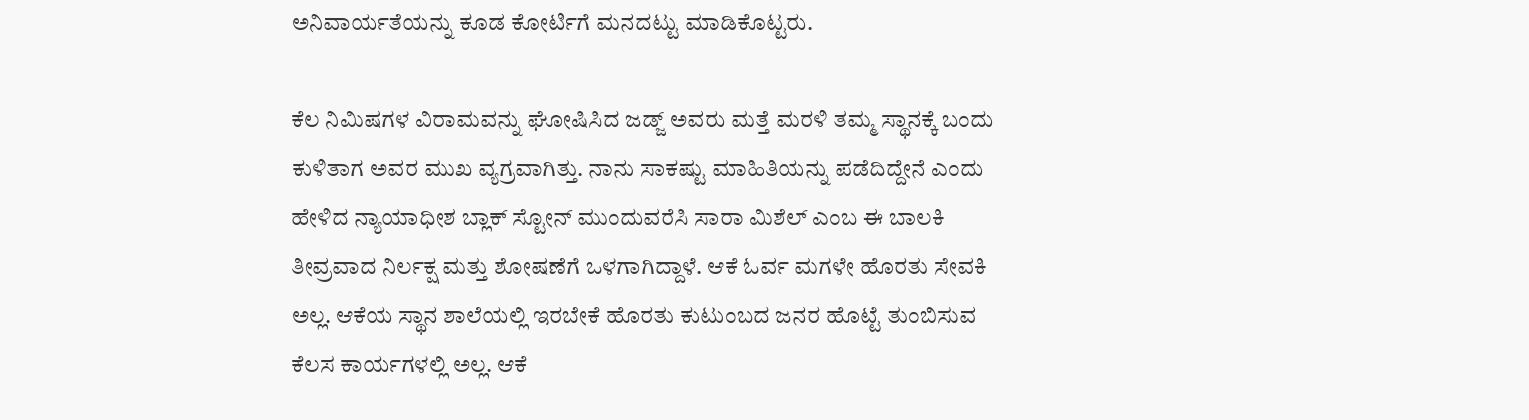ಅನಿವಾರ್ಯತೆಯನ್ನು ಕೂಡ ಕೋರ್ಟಿಗೆ ಮನದಟ್ಟು ಮಾಡಿಕೊಟ್ಟರು.

ಕೆಲ ನಿಮಿಷಗಳ ವಿರಾಮವನ್ನು ಘೋಷಿಸಿದ ಜಡ್ಜ್ ಅವರು ಮತ್ತೆ ಮರಳಿ ತಮ್ಮ ಸ್ಥಾನಕ್ಕೆ ಬಂದು ಕುಳಿತಾಗ ಅವರ ಮುಖ ವ್ಯಗ್ರವಾಗಿತ್ತು. ನಾನು ಸಾಕಷ್ಟು ಮಾಹಿತಿಯನ್ನು ಪಡೆದಿದ್ದೇನೆ ಎಂದು ಹೇಳಿದ ನ್ಯಾಯಾಧೀಶ ಬ್ಲಾಕ್ ಸ್ಟೋನ್ ಮುಂದುವರೆಸಿ ಸಾರಾ ಮಿಶೆಲ್ ಎಂಬ ಈ ಬಾಲಕಿ ತೀವ್ರವಾದ ನಿರ್ಲಕ್ಷ ಮತ್ತು ಶೋಷಣೆಗೆ ಒಳಗಾಗಿದ್ದಾಳೆ. ಆಕೆ ಓರ್ವ ಮಗಳೇ ಹೊರತು ಸೇವಕಿ ಅಲ್ಲ. ಆಕೆಯ ಸ್ಥಾನ ಶಾಲೆಯಲ್ಲಿ ಇರಬೇಕೆ ಹೊರತು ಕುಟುಂಬದ ಜನರ ಹೊಟ್ಟೆ ತುಂಬಿಸುವ ಕೆಲಸ ಕಾರ್ಯಗಳಲ್ಲಿ ಅಲ್ಲ. ಆಕೆ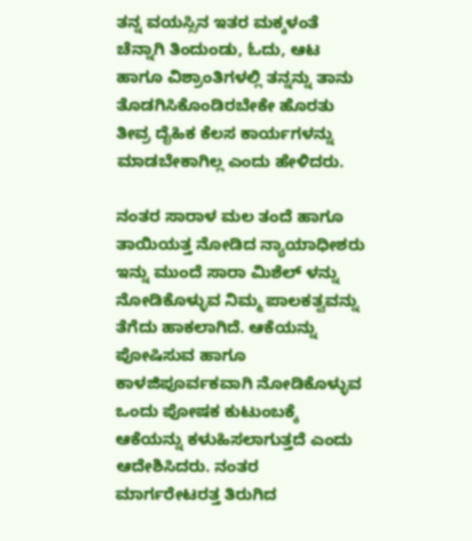ತನ್ನ ವಯಸ್ಸಿನ ಇತರ ಮಕ್ಕಳಂತೆ ಚೆನ್ನಾಗಿ ತಿಂದುಂಡು, ಓದು, ಆಟ ಹಾಗೂ ವಿಶ್ರಾಂತಿಗಳಲ್ಲಿ ತನ್ನನ್ನು ತಾನು ತೊಡಗಿಸಿಕೊಂಡಿರಬೇಕೇ ಹೊರತು ತೀವ್ರ ದೈಹಿಕ ಕೆಲಸ ಕಾರ್ಯಗಳನ್ನು ಮಾಡಬೇಕಾಗಿಲ್ಲ ಎಂದು ಹೇಳಿದರು.

ನಂತರ ಸಾರಾಳ ಮಲ ತಂದೆ ಹಾಗೂ ತಾಯಿಯತ್ತ ನೋಡಿದ ನ್ಯಾಯಾಧೀಶರು ಇನ್ನು ಮುಂದೆ ಸಾರಾ ಮಿಶೆಲ್ ಳನ್ನು ನೋಡಿಕೊಳ್ಳುವ ನಿಮ್ಮ ಪಾಲಕತ್ವವನ್ನು ತೆಗೆದು ಹಾಕಲಾಗಿದೆ. ಆಕೆಯನ್ನು ಪೋಷಿಸುವ ಹಾಗೂ ಕಾಳಜಿಪೂರ್ವಕವಾಗಿ ನೋಡಿಕೊಳ್ಳುವ ಒಂದು ಪೋಷಕ ಕುಟುಂಬಕ್ಕೆ ಆಕೆಯನ್ನು ಕಳುಹಿಸಲಾಗುತ್ತದೆ ಎಂದು ಆದೇಶಿಸಿದರು. ನಂತರ ಮಾರ್ಗರೇಟರತ್ತ ತಿರುಗಿದ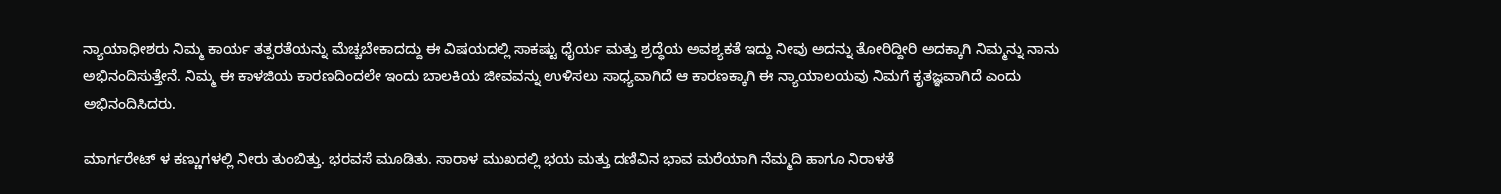ನ್ಯಾಯಾಧೀಶರು ನಿಮ್ಮ ಕಾರ್ಯ ತತ್ಪರತೆಯನ್ನು ಮೆಚ್ಚಬೇಕಾದದ್ದು ಈ ವಿಷಯದಲ್ಲಿ ಸಾಕಷ್ಟು ಧೈರ್ಯ ಮತ್ತು ಶ್ರದ್ಧೆಯ ಅವಶ್ಯಕತೆ ಇದ್ದು ನೀವು ಅದನ್ನು ತೋರಿದ್ದೀರಿ ಅದಕ್ಕಾಗಿ ನಿಮ್ಮನ್ನು ನಾನು ಅಭಿನಂದಿಸುತ್ತೇನೆ. ನಿಮ್ಮ ಈ ಕಾಳಜಿಯ ಕಾರಣದಿಂದಲೇ ಇಂದು ಬಾಲಕಿಯ ಜೀವವನ್ನು ಉಳಿಸಲು ಸಾಧ್ಯವಾಗಿದೆ ಆ ಕಾರಣಕ್ಕಾಗಿ ಈ ನ್ಯಾಯಾಲಯವು ನಿಮಗೆ ಕೃತಜ್ಞವಾಗಿದೆ ಎಂದು ಅಭಿನಂದಿಸಿದರು.

ಮಾರ್ಗರೇಟ್ ಳ ಕಣ್ಣುಗಳಲ್ಲಿ ನೀರು ತುಂಬಿತ್ತು. ಭರವಸೆ ಮೂಡಿತು. ಸಾರಾಳ ಮುಖದಲ್ಲಿ ಭಯ ಮತ್ತು ದಣಿವಿನ ಭಾವ ಮರೆಯಾಗಿ ನೆಮ್ಮದಿ ಹಾಗೂ ನಿರಾಳತೆ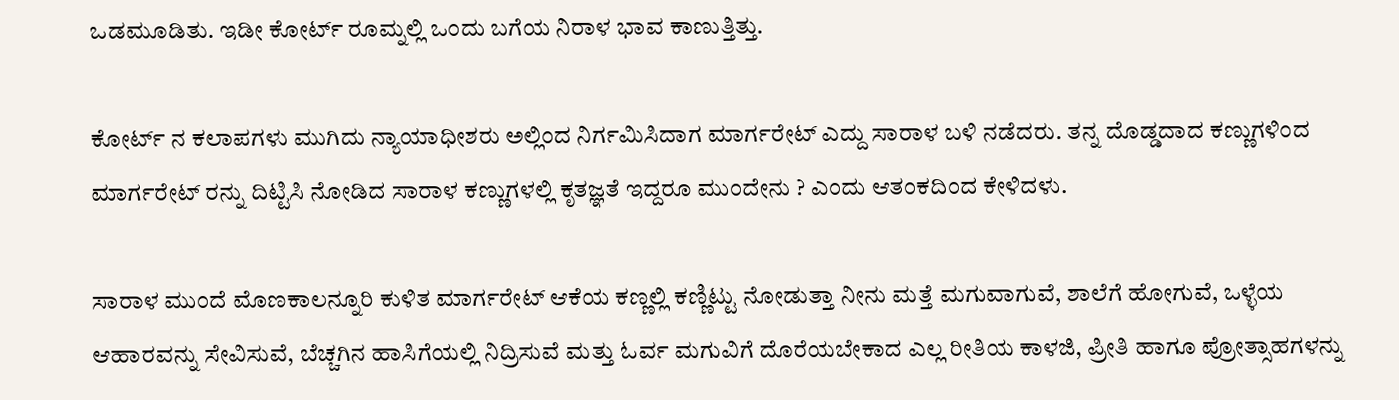ಒಡಮೂಡಿತು. ಇಡೀ ಕೋರ್ಟ್ ರೂಮ್ನಲ್ಲಿ ಒಂದು ಬಗೆಯ ನಿರಾಳ ಭಾವ ಕಾಣುತ್ತಿತ್ತು.

ಕೋರ್ಟ್ ನ ಕಲಾಪಗಳು ಮುಗಿದು ನ್ಯಾಯಾಧೀಶರು ಅಲ್ಲಿಂದ ನಿರ್ಗಮಿಸಿದಾಗ ಮಾರ್ಗರೇಟ್ ಎದ್ದು ಸಾರಾಳ ಬಳಿ ನಡೆದರು. ತನ್ನ ದೊಡ್ಡದಾದ ಕಣ್ಣುಗಳಿಂದ ಮಾರ್ಗರೇಟ್ ರನ್ನು ದಿಟ್ಟಿಸಿ ನೋಡಿದ ಸಾರಾಳ ಕಣ್ಣುಗಳಲ್ಲಿ ಕೃತಜ್ಞತೆ ಇದ್ದರೂ ಮುಂದೇನು ? ಎಂದು ಆತಂಕದಿಂದ ಕೇಳಿದಳು.

ಸಾರಾಳ ಮುಂದೆ ಮೊಣಕಾಲನ್ನೂರಿ ಕುಳಿತ ಮಾರ್ಗರೇಟ್ ಆಕೆಯ ಕಣ್ಣಲ್ಲಿ ಕಣ್ಣಿಟ್ಟು ನೋಡುತ್ತಾ ನೀನು ಮತ್ತೆ ಮಗುವಾಗುವೆ, ಶಾಲೆಗೆ ಹೋಗುವೆ, ಒಳ್ಳೆಯ ಆಹಾರವನ್ನು ಸೇವಿಸುವೆ, ಬೆಚ್ಚಗಿನ ಹಾಸಿಗೆಯಲ್ಲಿ ನಿದ್ರಿಸುವೆ ಮತ್ತು ಓರ್ವ ಮಗುವಿಗೆ ದೊರೆಯಬೇಕಾದ ಎಲ್ಲ ರೀತಿಯ ಕಾಳಜಿ, ಪ್ರೀತಿ ಹಾಗೂ ಪ್ರೋತ್ಸಾಹಗಳನ್ನು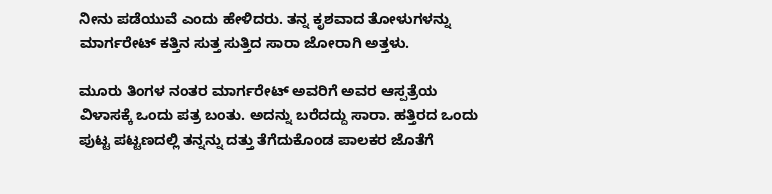ನೀನು ಪಡೆಯುವೆ ಎಂದು ಹೇಳಿದರು. ತನ್ನ ಕೃಶವಾದ ತೋಳುಗಳನ್ನು ಮಾರ್ಗರೇಟ್ ಕತ್ತಿನ ಸುತ್ತ ಸುತ್ತಿದ ಸಾರಾ ಜೋರಾಗಿ ಅತ್ತಳು.

ಮೂರು ತಿಂಗಳ ನಂತರ ಮಾರ್ಗರೇಟ್ ಅವರಿಗೆ ಅವರ ಆಸ್ಪತ್ರೆಯ ವಿಳಾಸಕ್ಕೆ ಒಂದು ಪತ್ರ ಬಂತು. ಅದನ್ನು ಬರೆದದ್ದು ಸಾರಾ. ಹತ್ತಿರದ ಒಂದು ಪುಟ್ಟ ಪಟ್ಟಣದಲ್ಲಿ ತನ್ನನ್ನು ದತ್ತು ತೆಗೆದುಕೊಂಡ ಪಾಲಕರ ಜೊತೆಗೆ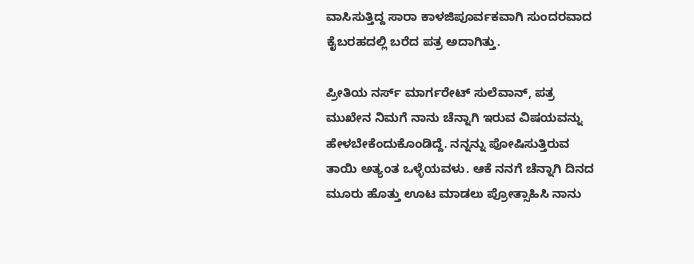ವಾಸಿಸುತ್ತಿದ್ದ ಸಾರಾ ಕಾಳಜಿಪೂರ್ವಕವಾಗಿ ಸುಂದರವಾದ ಕೈಬರಹದಲ್ಲಿ ಬರೆದ ಪತ್ರ ಅದಾಗಿತ್ತು.

ಪ್ರೀತಿಯ ನರ್ಸ್ ಮಾರ್ಗರೇಟ್ ಸುಲೆವಾನ್, ಪತ್ರ ಮುಖೇನ ನಿಮಗೆ ನಾನು ಚೆನ್ನಾಗಿ ಇರುವ ವಿಷಯವನ್ನು ಹೇಳಬೇಕೆಂದುಕೊಂಡಿದ್ದೆ. ನನ್ನನ್ನು ಪೋಷಿಸುತ್ತಿರುವ ತಾಯಿ ಅತ್ಯಂತ ಒಳ್ಳೆಯವಳು. ಆಕೆ ನನಗೆ ಚೆನ್ನಾಗಿ ದಿನದ ಮೂರು ಹೊತ್ತು ಊಟ ಮಾಡಲು ಪ್ರೋತ್ಸಾಹಿಸಿ ನಾನು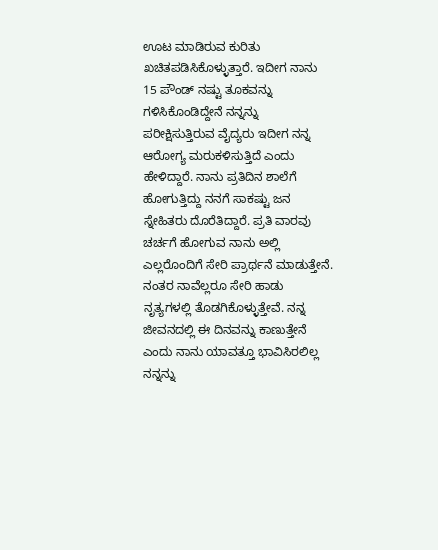ಊಟ ಮಾಡಿರುವ ಕುರಿತು ಖಚಿತಪಡಿಸಿಕೊಳ್ಳುತ್ತಾರೆ. ಇದೀಗ ನಾನು 15 ಪೌಂಡ್ ನಷ್ಟು ತೂಕವನ್ನು ಗಳಿಸಿಕೊಂಡಿದ್ದೇನೆ ನನ್ನನ್ನು ಪರೀಕ್ಷಿಸುತ್ತಿರುವ ವೈದ್ಯರು ಇದೀಗ ನನ್ನ ಆರೋಗ್ಯ ಮರುಕಳಿಸುತ್ತಿದೆ ಎಂದು ಹೇಳಿದ್ದಾರೆ. ನಾನು ಪ್ರತಿದಿನ ಶಾಲೆಗೆ ಹೋಗುತ್ತಿದ್ದು ನನಗೆ ಸಾಕಷ್ಟು ಜನ ಸ್ನೇಹಿತರು ದೊರೆತಿದ್ದಾರೆ. ಪ್ರತಿ ವಾರವು ಚರ್ಚಗೆ ಹೋಗುವ ನಾನು ಅಲ್ಲಿ ಎಲ್ಲರೊಂದಿಗೆ ಸೇರಿ ಪ್ರಾರ್ಥನೆ ಮಾಡುತ್ತೇನೆ. ನಂತರ ನಾವೆಲ್ಲರೂ ಸೇರಿ ಹಾಡು ನೃತ್ಯಗಳಲ್ಲಿ ತೊಡಗಿಕೊಳ್ಳುತ್ತೇವೆ. ನನ್ನ ಜೀವನದಲ್ಲಿ ಈ ದಿನವನ್ನು ಕಾಣುತ್ತೇನೆ ಎಂದು ನಾನು ಯಾವತ್ತೂ ಭಾವಿಸಿರಲಿಲ್ಲ ನನ್ನನ್ನು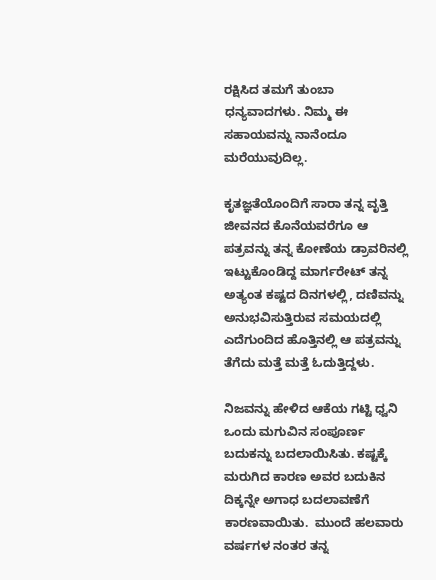ರಕ್ಷಿಸಿದ ತಮಗೆ ತುಂಬಾ ಧನ್ಯವಾದಗಳು. ನಿಮ್ಮ ಈ ಸಹಾಯವನ್ನು ನಾನೆಂದೂ ಮರೆಯುವುದಿಲ್ಲ.

ಕೃತಜ್ಞತೆಯೊಂದಿಗೆ ಸಾರಾ ತನ್ನ ವೃತ್ತಿ ಜೀವನದ ಕೊನೆಯವರೆಗೂ ಆ ಪತ್ರವನ್ನು ತನ್ನ ಕೋಣೆಯ ಡ್ರಾವರಿನಲ್ಲಿ ಇಟ್ಟುಕೊಂಡಿದ್ದ ಮಾರ್ಗರೇಟ್ ತನ್ನ ಅತ್ಯಂತ ಕಷ್ಟದ ದಿನಗಳಲ್ಲಿ, ದಣಿವನ್ನು ಅನುಭವಿಸುತ್ತಿರುವ ಸಮಯದಲ್ಲಿ ಎದೆಗುಂದಿದ ಹೊತ್ತಿನಲ್ಲಿ ಆ ಪತ್ರವನ್ನು ತೆಗೆದು ಮತ್ತೆ ಮತ್ತೆ ಓದುತ್ತಿದ್ದಳು.

ನಿಜವನ್ನು ಹೇಳಿದ ಆಕೆಯ ಗಟ್ಟಿ ಧ್ವನಿ ಒಂದು ಮಗುವಿನ ಸಂಪೂರ್ಣ ಬದುಕನ್ನು ಬದಲಾಯಿಸಿತು. ಕಷ್ಟಕ್ಕೆ ಮರುಗಿದ ಕಾರಣ ಅವರ ಬದುಕಿನ ದಿಕ್ಕನ್ನೇ ಅಗಾಧ ಬದಲಾವಣೆಗೆ ಕಾರಣವಾಯಿತು.  ಮುಂದೆ ಹಲವಾರು ವರ್ಷಗಳ ನಂತರ ತನ್ನ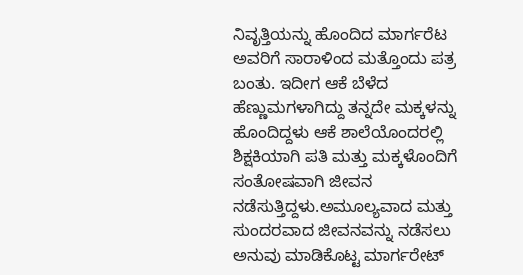ನಿವೃತ್ತಿಯನ್ನು ಹೊಂದಿದ ಮಾರ್ಗರೆಟ ಅವರಿಗೆ ಸಾರಾಳಿಂದ ಮತ್ತೊಂದು ಪತ್ರ ಬಂತು. ಇದೀಗ ಆಕೆ ಬೆಳೆದ ಹೆಣ್ಣುಮಗಳಾಗಿದ್ದು ತನ್ನದೇ ಮಕ್ಕಳನ್ನು ಹೊಂದಿದ್ದಳು ಆಕೆ ಶಾಲೆಯೊಂದರಲ್ಲಿ ಶಿಕ್ಷಕಿಯಾಗಿ ಪತಿ ಮತ್ತು ಮಕ್ಕಳೊಂದಿಗೆ ಸಂತೋಷವಾಗಿ ಜೀವನ ನಡೆಸುತ್ತಿದ್ದಳು.ಅಮೂಲ್ಯವಾದ ಮತ್ತು ಸುಂದರವಾದ ಜೀವನವನ್ನು ನಡೆಸಲು ಅನುವು ಮಾಡಿಕೊಟ್ಟ ಮಾರ್ಗರೇಟ್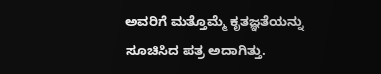ಅವರಿಗೆ ಮತ್ತೊಮ್ಮೆ ಕೃತಜ್ಞತೆಯನ್ನು ಸೂಚಿಸಿದ ಪತ್ರ ಅದಾಗಿತ್ತು.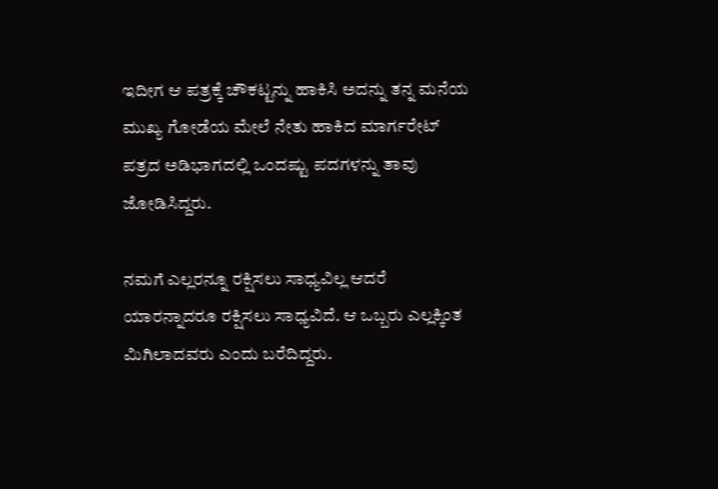ಇದೀಗ ಆ ಪತ್ರಕ್ಕೆ ಚೌಕಟ್ಟನ್ನು ಹಾಕಿಸಿ ಅದನ್ನು ತನ್ನ ಮನೆಯ ಮುಖ್ಯ ಗೋಡೆಯ ಮೇಲೆ ನೇತು ಹಾಕಿದ ಮಾರ್ಗರೇಟ್ ಪತ್ರದ ಅಡಿಭಾಗದಲ್ಲಿ ಒಂದಷ್ಟು ಪದಗಳನ್ನು ತಾವು ಜೋಡಿಸಿದ್ದರು.

ನಮಗೆ ಎಲ್ಲರನ್ನೂ ರಕ್ಷಿಸಲು ಸಾಧ್ಯವಿಲ್ಲ ಆದರೆ ಯಾರನ್ನಾದರೂ ರಕ್ಷಿಸಲು ಸಾಧ್ಯವಿದೆ. ಆ ಒಬ್ಬರು ಎಲ್ಲಕ್ಕಿಂತ ಮಿಗಿಲಾದವರು ಎಂದು ಬರೆದಿದ್ದರು.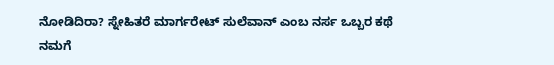ನೋಡಿದಿರಾ? ಸ್ನೇಹಿತರೆ ಮಾರ್ಗರೇಟ್ ಸುಲೆವಾನ್ ಎಂಬ ನರ್ಸ ಒಬ್ಬರ ಕಥೆ ನಮಗೆ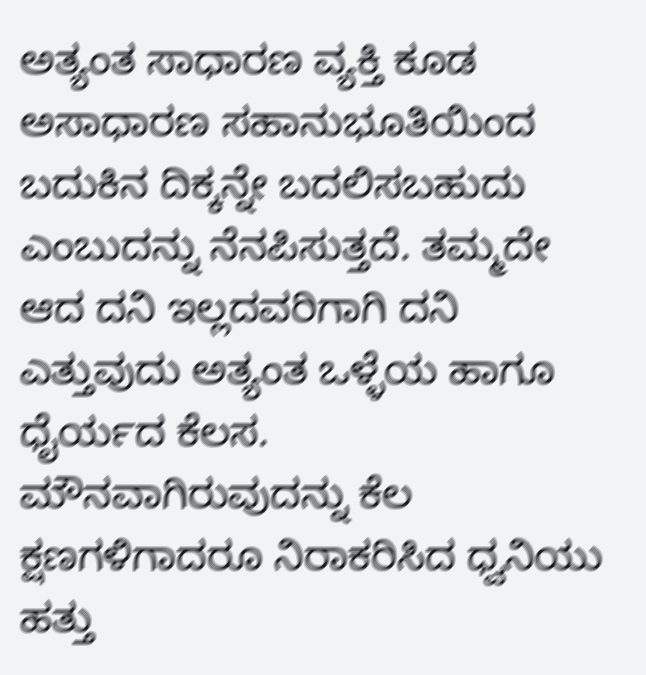ಅತ್ಯಂತ ಸಾಧಾರಣ ವ್ಯಕ್ತಿ ಕೂಡ ಅಸಾಧಾರಣ ಸಹಾನುಭೂತಿಯಿಂದ ಬದುಕಿನ ದಿಕ್ಕನ್ನೇ ಬದಲಿಸಬಹುದು ಎಂಬುದನ್ನು ನೆನಪಿಸುತ್ತದೆ. ತಮ್ಮದೇ ಆದ ದನಿ ಇಲ್ಲದವರಿಗಾಗಿ ದನಿ ಎತ್ತುವುದು ಅತ್ಯಂತ ಒಳ್ಳೆಯ ಹಾಗೂ ಧೈರ್ಯದ ಕೆಲಸ. ಮೌನವಾಗಿರುವುದನ್ನು ಕೆಲ ಕ್ಷಣಗಳಿಗಾದರೂ ನಿರಾಕರಿಸಿದ ಧ್ವನಿಯು ಹತ್ತು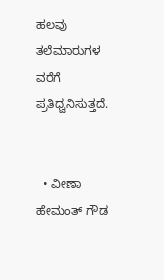ಹಲವು ತಲೆಮಾರುಗಳ ವರೆಗೆ ಪ್ರತಿಧ್ವನಿಸುತ್ತದೆ.


  • ವೀಣಾ ಹೇಮಂತ್ ಗೌಡ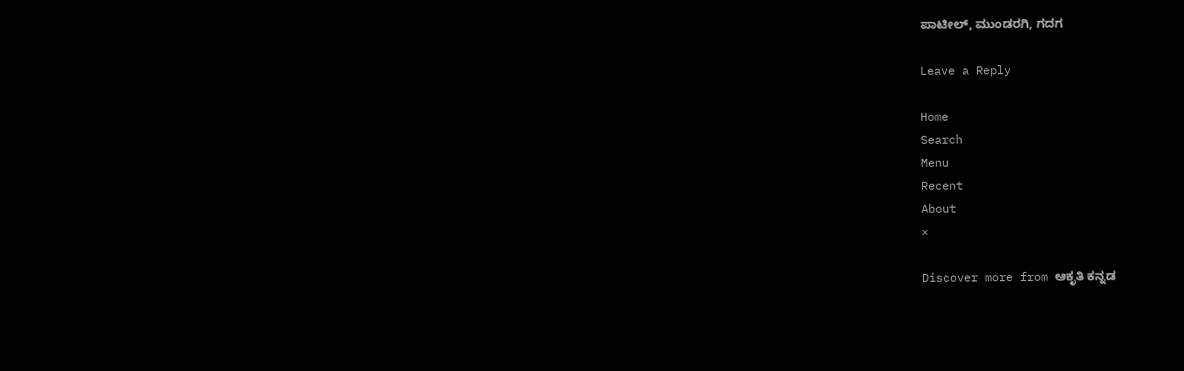ಪಾಟೀಲ್, ಮುಂಡರಗಿ, ಗದಗ

Leave a Reply

Home
Search
Menu
Recent
About
×

Discover more from ಆಕೃತಿ ಕನ್ನಡ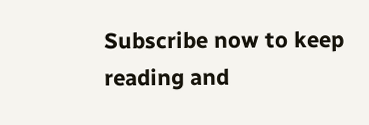Subscribe now to keep reading and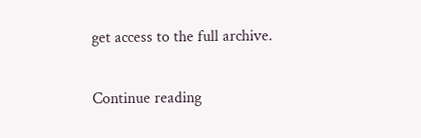get access to the full archive.

Continue reading